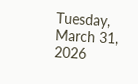Tuesday, March 31, 2026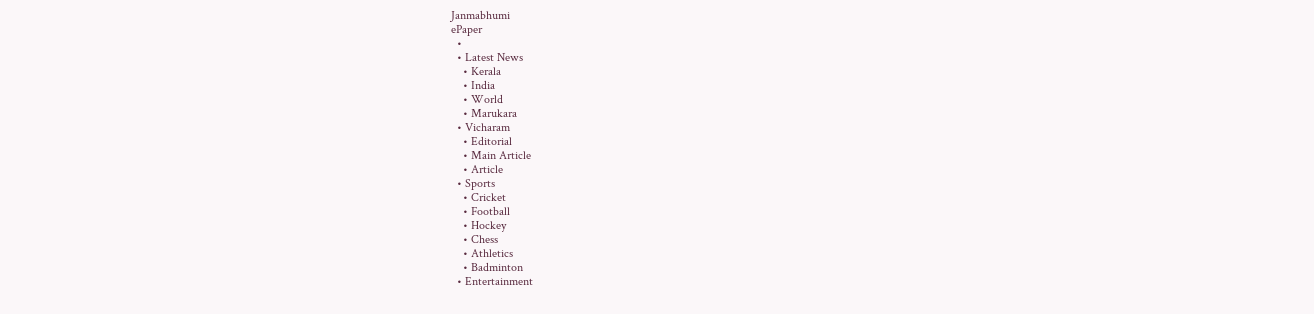Janmabhumi
ePaper
  •
  • Latest News
    • Kerala
    • India
    • World
    • Marukara
  • Vicharam
    • Editorial
    • Main Article
    • Article
  • Sports
    • Cricket
    • Football
    • Hockey
    • Chess
    • Athletics
    • Badminton
  • Entertainment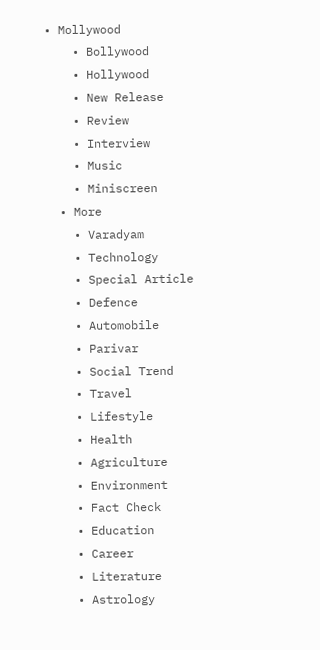• Mollywood
    • Bollywood
    • Hollywood
    • New Release
    • Review
    • Interview
    • Music
    • Miniscreen
  • More
    • Varadyam
    • Technology
    • Special Article
    • Defence
    • Automobile
    • Parivar
    • Social Trend
    • Travel
    • Lifestyle
    • Health
    • Agriculture
    • Environment
    • Fact Check
    • Education
    • Career
    • Literature
    • Astrology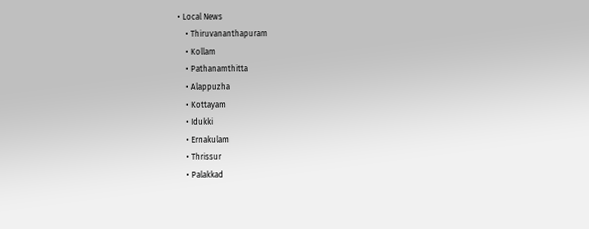• Local News
    • Thiruvananthapuram
    • Kollam
    • Pathanamthitta
    • Alappuzha
    • Kottayam
    • Idukki
    • Ernakulam
    • Thrissur
    • Palakkad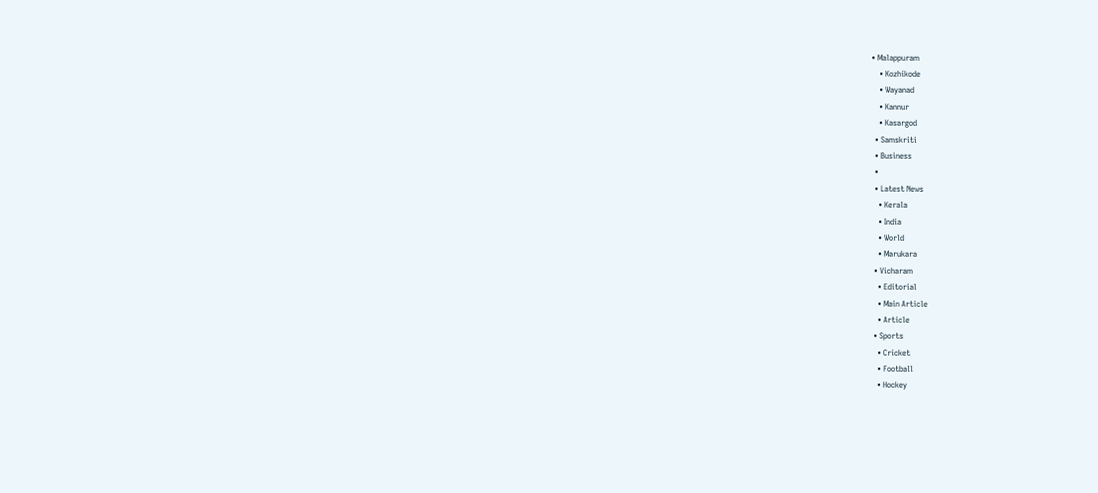• Malappuram
    • Kozhikode
    • Wayanad
    • Kannur
    • Kasargod
  • Samskriti
  • Business
  •
  • Latest News
    • Kerala
    • India
    • World
    • Marukara
  • Vicharam
    • Editorial
    • Main Article
    • Article
  • Sports
    • Cricket
    • Football
    • Hockey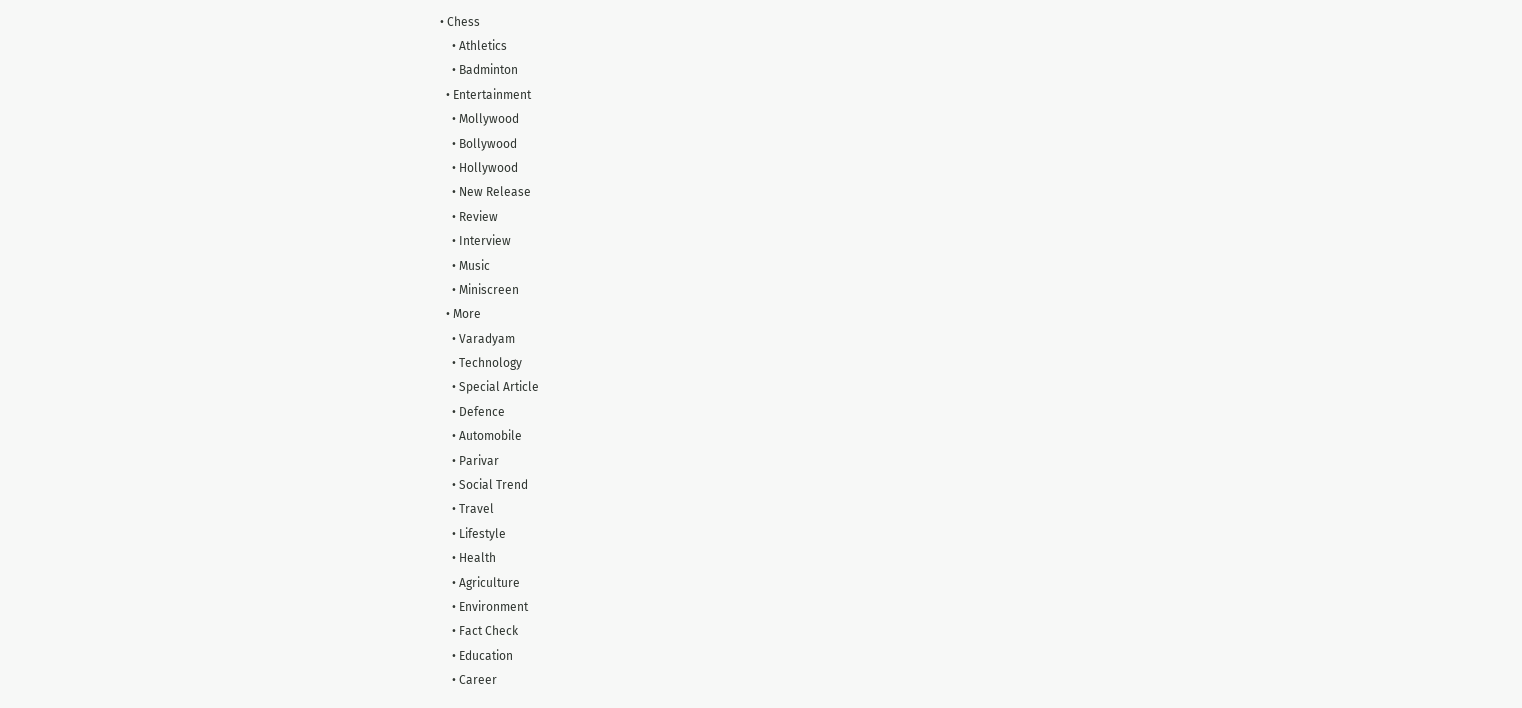• Chess
    • Athletics
    • Badminton
  • Entertainment
    • Mollywood
    • Bollywood
    • Hollywood
    • New Release
    • Review
    • Interview
    • Music
    • Miniscreen
  • More
    • Varadyam
    • Technology
    • Special Article
    • Defence
    • Automobile
    • Parivar
    • Social Trend
    • Travel
    • Lifestyle
    • Health
    • Agriculture
    • Environment
    • Fact Check
    • Education
    • Career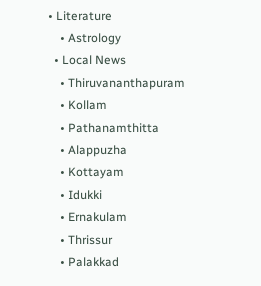• Literature
    • Astrology
  • Local News
    • Thiruvananthapuram
    • Kollam
    • Pathanamthitta
    • Alappuzha
    • Kottayam
    • Idukki
    • Ernakulam
    • Thrissur
    • Palakkad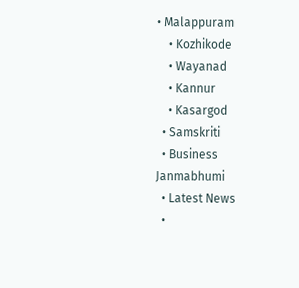• Malappuram
    • Kozhikode
    • Wayanad
    • Kannur
    • Kasargod
  • Samskriti
  • Business
Janmabhumi
  • Latest News
  •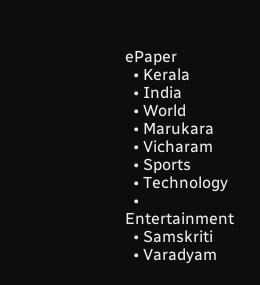ePaper
  • Kerala
  • India
  • World
  • Marukara
  • Vicharam
  • Sports
  • Technology
  • Entertainment
  • Samskriti
  • Varadyam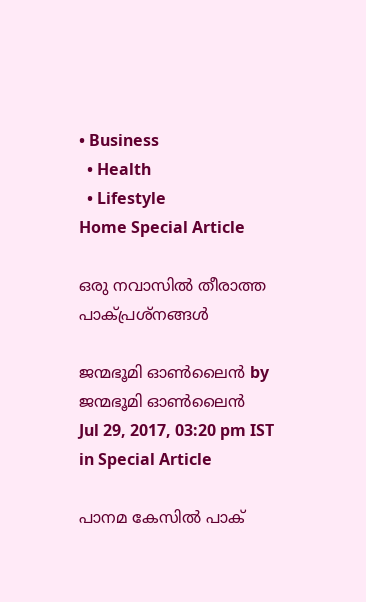• Business
  • Health
  • Lifestyle
Home Special Article

ഒരു നവാസില്‍ തീരാത്ത പാക്പ്രശ്‌നങ്ങള്‍

ജന്മഭൂമി ഓണ്‍ലൈന്‍ by ജന്മഭൂമി ഓണ്‍ലൈന്‍
Jul 29, 2017, 03:20 pm IST
in Special Article

പാനമ കേസില്‍ പാക്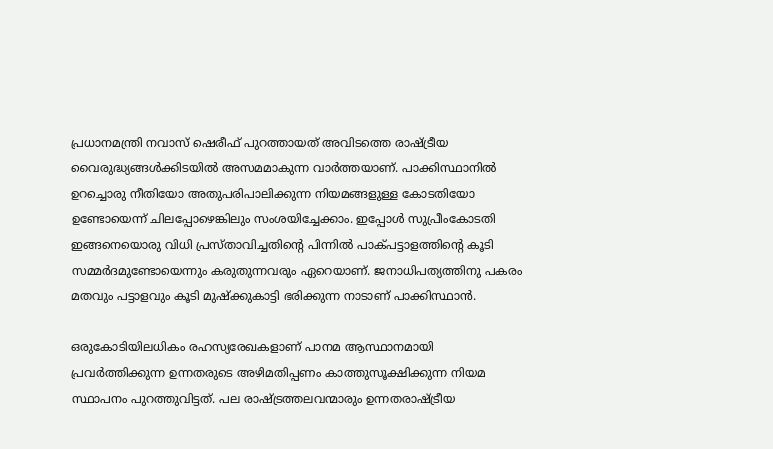പ്രധാനമന്ത്രി നവാസ് ഷെരീഫ് പുറത്തായത് അവിടത്തെ രാഷ്‌ട്രീയ വൈരുദ്ധ്യങ്ങള്‍ക്കിടയില്‍ അസമമാകുന്ന വാര്‍ത്തയാണ്. പാക്കിസ്ഥാനില്‍ ഉറച്ചൊരു നീതിയോ അതുപരിപാലിക്കുന്ന നിയമങ്ങളുള്ള കോടതിയോ ഉണ്ടോയെന്ന് ചിലപ്പോഴെങ്കിലും സംശയിച്ചേക്കാം. ഇപ്പോള്‍ സുപ്രീംകോടതി ഇങ്ങനെയൊരു വിധി പ്രസ്താവിച്ചതിന്റെ പിന്നില്‍ പാക്പട്ടാളത്തിന്റെ കൂടി സമ്മര്‍ദമുണ്ടോയെന്നും കരുതുന്നവരും ഏറെയാണ്. ജനാധിപത്യത്തിനു പകരം മതവും പട്ടാളവും കൂടി മുഷ്‌ക്കുകാട്ടി ഭരിക്കുന്ന നാടാണ് പാക്കിസ്ഥാന്‍.

ഒരുകോടിയിലധികം രഹസ്യരേഖകളാണ് പാനമ ആസ്ഥാനമായി പ്രവര്‍ത്തിക്കുന്ന ഉന്നതരുടെ അഴിമതിപ്പണം കാത്തുസൂക്ഷിക്കുന്ന നിയമ സ്ഥാപനം പുറത്തുവിട്ടത്. പല രാഷ്‌ട്രത്തലവന്മാരും ഉന്നതരാഷ്‌ട്രീയ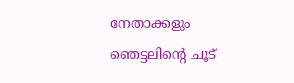നേതാക്കളും ഞെട്ടലിന്റെ ചൂട്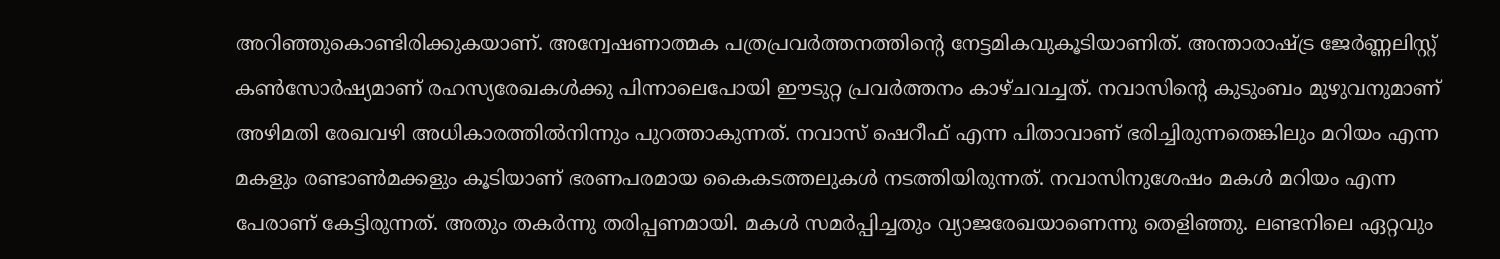അറിഞ്ഞുകൊണ്ടിരിക്കുകയാണ്. അന്വേഷണാത്മക പത്രപ്രവര്‍ത്തനത്തിന്റെ നേട്ടമികവുകൂടിയാണിത്. അന്താരാഷ്‌ട്ര ജേര്‍ണ്ണലിസ്റ്റ് കണ്‍സോര്‍ഷ്യമാണ് രഹസ്യരേഖകള്‍ക്കു പിന്നാലെപോയി ഈടുറ്റ പ്രവര്‍ത്തനം കാഴ്ചവച്ചത്. നവാസിന്റെ കുടുംബം മുഴുവനുമാണ് അഴിമതി രേഖവഴി അധികാരത്തില്‍നിന്നും പുറത്താകുന്നത്. നവാസ് ഷെറീഫ് എന്ന പിതാവാണ് ഭരിച്ചിരുന്നതെങ്കിലും മറിയം എന്ന മകളും രണ്ടാണ്‍മക്കളും കൂടിയാണ് ഭരണപരമായ കൈകടത്തലുകള്‍ നടത്തിയിരുന്നത്. നവാസിനുശേഷം മകള്‍ മറിയം എന്ന പേരാണ് കേട്ടിരുന്നത്. അതും തകര്‍ന്നു തരിപ്പണമായി. മകള്‍ സമര്‍പ്പിച്ചതും വ്യാജരേഖയാണെന്നു തെളിഞ്ഞു. ലണ്ടനിലെ ഏറ്റവും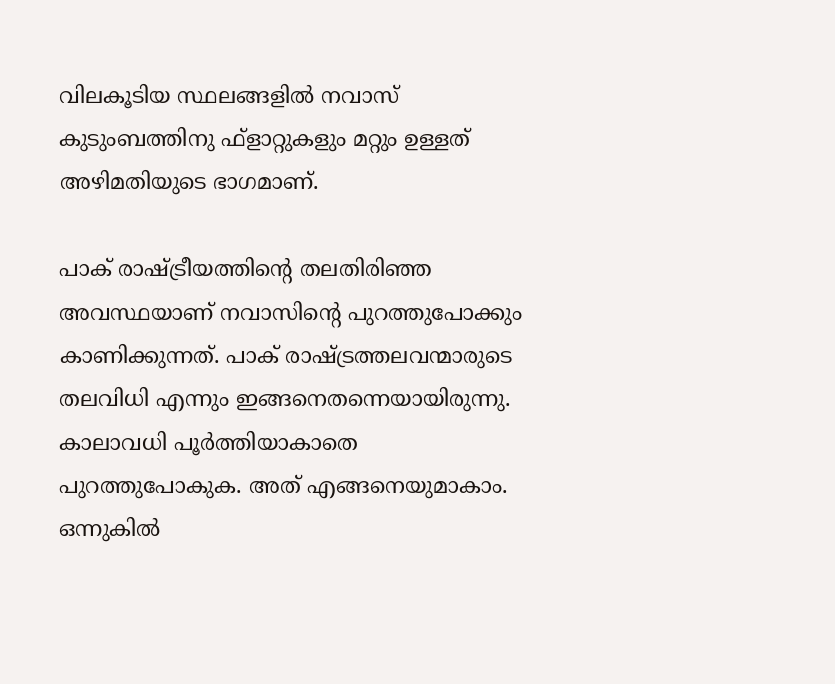വിലകൂടിയ സ്ഥലങ്ങളില്‍ നവാസ് കുടുംബത്തിനു ഫ്‌ളാറ്റുകളും മറ്റും ഉള്ളത് അഴിമതിയുടെ ഭാഗമാണ്.

പാക് രാഷ്‌ട്രീയത്തിന്റെ തലതിരിഞ്ഞ അവസ്ഥയാണ് നവാസിന്റെ പുറത്തുപോക്കും കാണിക്കുന്നത്. പാക് രാഷ്‌ട്രത്തലവന്മാരുടെ തലവിധി എന്നും ഇങ്ങനെതന്നെയായിരുന്നു. കാലാവധി പൂര്‍ത്തിയാകാതെ പുറത്തുപോകുക. അത് എങ്ങനെയുമാകാം. ഒന്നുകില്‍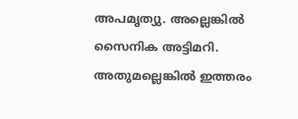അപമൃത്യു. അല്ലെങ്കില്‍ സൈനിക അട്ടിമറി. അതുമല്ലെങ്കില്‍ ഇത്തരം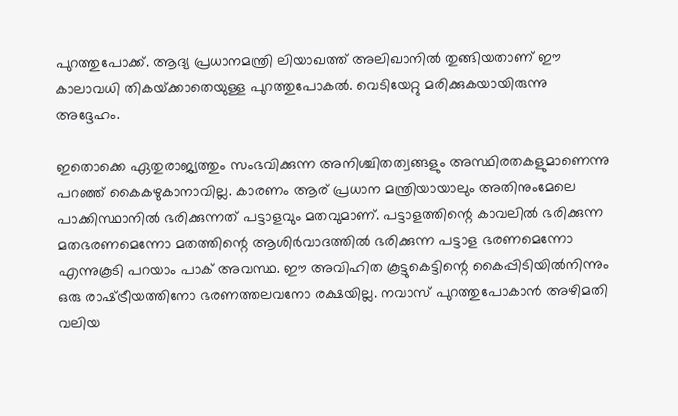പുറത്തുപോക്ക്. ആദ്യ പ്രധാനമന്ത്രി ലിയാഖത്ത് അലിഖാനില്‍ തുങ്ങിയതാണ് ഈ കാലാവധി തികയ്‌ക്കാതെയുള്ള പുറത്തുപോകല്‍. വെടിയേറ്റു മരിക്കുകയായിരുന്നു അദ്ദേഹം.

ഇതൊക്കെ ഏതുരാജ്യത്തും സംഭവിക്കുന്ന അനിശ്ചിതത്വങ്ങളും അസ്ഥിരതകളുമാണെന്നു പറഞ്ഞ് കൈകഴുകാനാവില്ല. കാരണം ആര് പ്രധാന മന്ത്രിയായാലും അതിനുംമേലെ പാക്കിസ്ഥാനില്‍ ഭരിക്കുന്നത് പട്ടാളവും മതവുമാണ്. പട്ടാളത്തിന്റെ കാവലില്‍ ഭരിക്കുന്ന മതഭരണമെന്നോ മതത്തിന്റെ ആശിര്‍വാദത്തില്‍ ഭരിക്കുന്ന പട്ടാള ഭരണമെന്നോ എന്നുകൂടി പറയാം പാക് അവസ്ഥ. ഈ അവിഹിത കൂട്ടുകെട്ടിന്റെ കൈപ്പിടിയില്‍നിന്നും ഒരു രാഷ്‌ട്രീയത്തിനോ ഭരണത്തലവനോ രക്ഷയില്ല. നവാസ് പുറത്തുപോകാന്‍ അഴിമതി വലിയ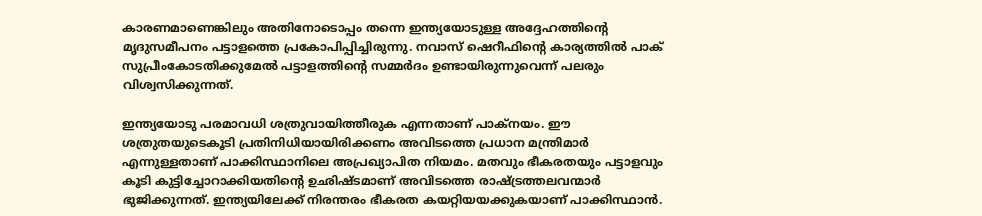കാരണമാണെങ്കിലും അതിനോടൊപ്പം തന്നെ ഇന്ത്യയോടുള്ള അദ്ദേഹത്തിന്റെ മൃദുസമീപനം പട്ടാളത്തെ പ്രകോപിപ്പിച്ചിരുന്നു. നവാസ് ഷെറീഫിന്റെ കാര്യത്തില്‍ പാക് സുപ്രീംകോടതിക്കുമേല്‍ പട്ടാളത്തിന്റെ സമ്മര്‍ദം ഉണ്ടായിരുന്നുവെന്ന് പലരും വിശ്വസിക്കുന്നത്.

ഇന്ത്യയോടു പരമാവധി ശത്രുവായിത്തീരുക എന്നതാണ് പാക്‌നയം. ഈ ശത്രുതയുടെകൂടി പ്രതിനിധിയായിരിക്കണം അവിടത്തെ പ്രധാന മന്ത്രിമാര്‍ എന്നുള്ളതാണ് പാക്കിസ്ഥാനിലെ അപ്രഖ്യാപിത നിയമം. മതവും ഭീകരതയും പട്ടാളവും കൂടി കുട്ടിച്ചോറാക്കിയതിന്റെ ഉഛിഷ്ടമാണ് അവിടത്തെ രാഷ്‌ട്രത്തലവന്മാര്‍ ഭുജിക്കുന്നത്. ഇന്ത്യയിലേക്ക് നിരന്തരം ഭീകരത കയറ്റിയയക്കുകയാണ് പാക്കിസ്ഥാന്‍.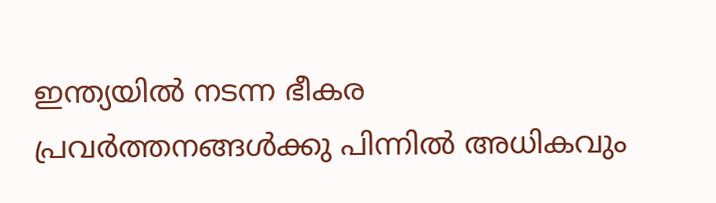ഇന്ത്യയില്‍ നടന്ന ഭീകര പ്രവര്‍ത്തനങ്ങള്‍ക്കു പിന്നില്‍ അധികവും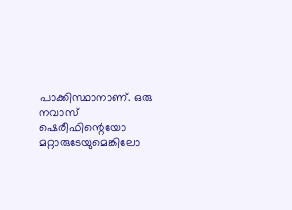പാക്കിസ്ഥാനാണ്. ഒരു നവാസ് ഷെരീഫിന്റെയോ മറ്റാരുടേയുമെങ്കിലോ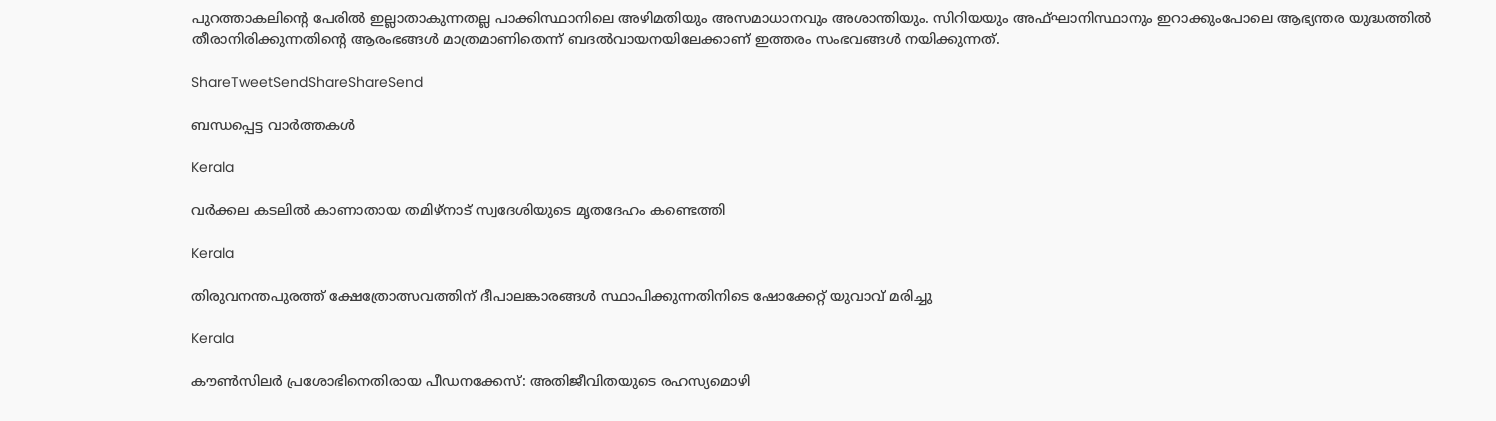പുറത്താകലിന്റെ പേരില്‍ ഇല്ലാതാകുന്നതല്ല പാക്കിസ്ഥാനിലെ അഴിമതിയും അസമാധാനവും അശാന്തിയും. സിറിയയും അഫ്ഘാനിസ്ഥാനും ഇറാക്കുംപോലെ ആഭ്യന്തര യുദ്ധത്തില്‍ തീരാനിരിക്കുന്നതിന്റെ ആരംഭങ്ങള്‍ മാത്രമാണിതെന്ന് ബദല്‍വായനയിലേക്കാണ് ഇത്തരം സംഭവങ്ങള്‍ നയിക്കുന്നത്.

ShareTweetSendShareShareSend

ബന്ധപ്പെട്ട വാര്‍ത്തകള്‍

Kerala

വർക്കല കടലിൽ കാണാതായ തമിഴ്‌നാട് സ്വദേശിയുടെ മൃതദേഹം കണ്ടെത്തി

Kerala

തിരുവനന്തപുരത്ത് ക്ഷേത്രോത്സവത്തിന് ദീപാലങ്കാരങ്ങൾ സ്ഥാപിക്കുന്നതിനിടെ ഷോക്കേറ്റ് യുവാവ് മരിച്ചു

Kerala

കൗണ്‍സിലര്‍ പ്രശോഭിനെതിരായ പീഡനക്കേസ്: അതിജീവിതയുടെ രഹസ്യമൊഴി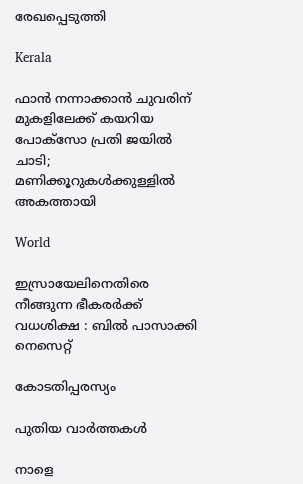രേഖപ്പെടുത്തി

Kerala

ഫാൻ നന്നാക്കാൻ ചുവരിന് മുകളിലേക്ക് കയറിയ പോക്സോ പ്രതി ജയിൽ ചാടി; മണിക്കൂറുകൾക്കുള്ളിൽ അകത്തായി

World

ഇസ്രായേലിനെതിരെ നീങ്ങുന്ന ഭീകരർക്ക് വധശിക്ഷ : ബിൽ പാസാക്കി നെസെറ്റ്

കോടതിപ്പരസ്യം

പുതിയ വാര്‍ത്തകള്‍

നാളെ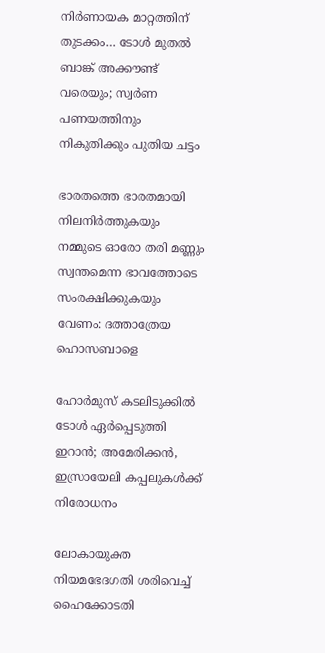നിർണായക മാറ്റത്തിന് തുടക്കം… ടോൾ മുതൽ ബാങ്ക് അക്കൗണ്ട് വരെയും; സ്വർണ പണയത്തിനും നികുതിക്കും പുതിയ ചട്ടം

ഭാരതത്തെ ഭാരതമായി നിലനിര്‍ത്തുകയും നമ്മുടെ ഓരോ തരി മണ്ണും സ്വന്തമെന്ന ഭാവത്തോടെ സംരക്ഷിക്കുകയും വേണം: ദത്താത്രേയ ഹൊസബാളെ

ഹോർമുസ് കടലിടുക്കിൽ ടോൾ ഏർപ്പെടുത്തി ഇറാൻ; അമേരിക്കൻ, ഇസ്രായേലി കപ്പലുകൾക്ക് നിരോധനം

ലോകായുക്ത നിയമഭേദഗതി ശരിവെച്ച്‌ ഹൈക്കോടതി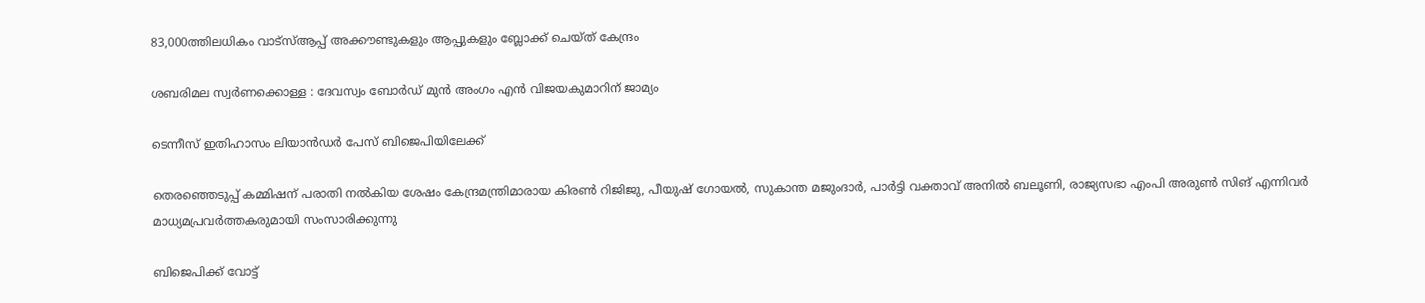83,000ത്തിലധികം വാട്‌സ്ആപ്പ് അക്കൗണ്ടുകളും ആപ്പുകളും ബ്ലോക്ക് ചെയ്ത് കേന്ദ്രം

ശബരിമല സ്വര്‍ണക്കൊള്ള : ദേവസ്വം ബോര്‍ഡ് മുന്‍ അംഗം എന്‍ വിജയകുമാറിന് ജാമ്യം

ടെന്നീസ് ഇതിഹാസം ലിയാൻഡർ പേസ് ബിജെപിയിലേക്ക്

തെരഞ്ഞെടുപ്പ് കമ്മിഷന് പരാതി നല്‍കിയ ശേഷം കേന്ദ്രമന്ത്രിമാരായ കിരണ്‍ റിജിജു, പീയുഷ് ഗോയല്‍, സുകാന്ത മജുംദാര്‍, പാര്‍ട്ടി വക്താവ് അനില്‍ ബലൂണി, രാജ്യസഭാ എംപി അരുണ്‍ സിങ് എന്നിവര്‍ മാധ്യമപ്രവര്‍ത്തകരുമായി സംസാരിക്കുന്നു

ബിജെപിക്ക് വോട്ട്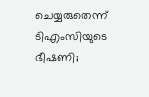ചെയ്യരുതെന്ന് ടിഎംസിയുടെ ഭീഷണി;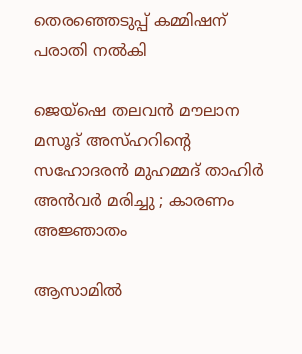തെരഞ്ഞെടുപ്പ് കമ്മിഷന് പരാതി നല്‍കി

ജെയ്ഷെ തലവൻ മൗലാന മസൂദ് അസ്ഹറിന്റെ സഹോദരൻ മുഹമ്മദ് താഹിർ അൻവർ മരിച്ചു ; കാരണം അജ്ഞാതം

ആസാമില്‍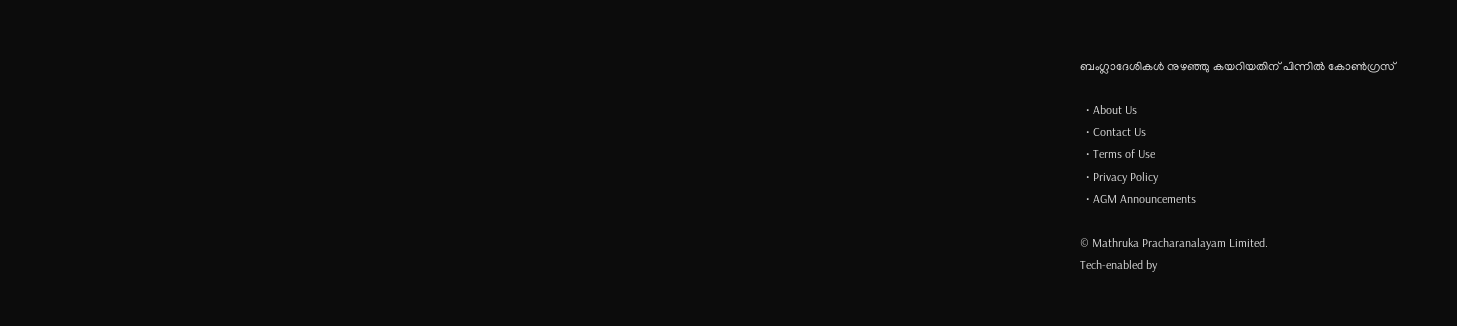ബംഗ്ലാദേശികള്‍ നുഴഞ്ഞു കയറിയതിന് പിന്നില്‍ കോണ്‍ഗ്രസ്

  • About Us
  • Contact Us
  • Terms of Use
  • Privacy Policy
  • AGM Announcements

© Mathruka Pracharanalayam Limited.
Tech-enabled by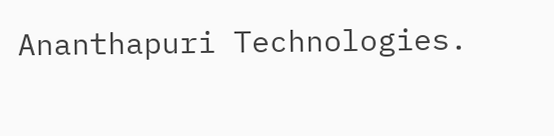Ananthapuri Technologies.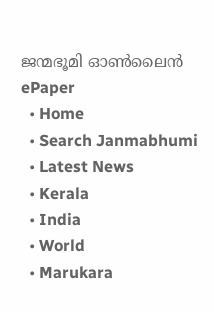ജന്മഭൂമി ഓണ്‍ലൈന്‍
ePaper
  • Home
  • Search Janmabhumi
  • Latest News
  • Kerala
  • India
  • World
  • Marukara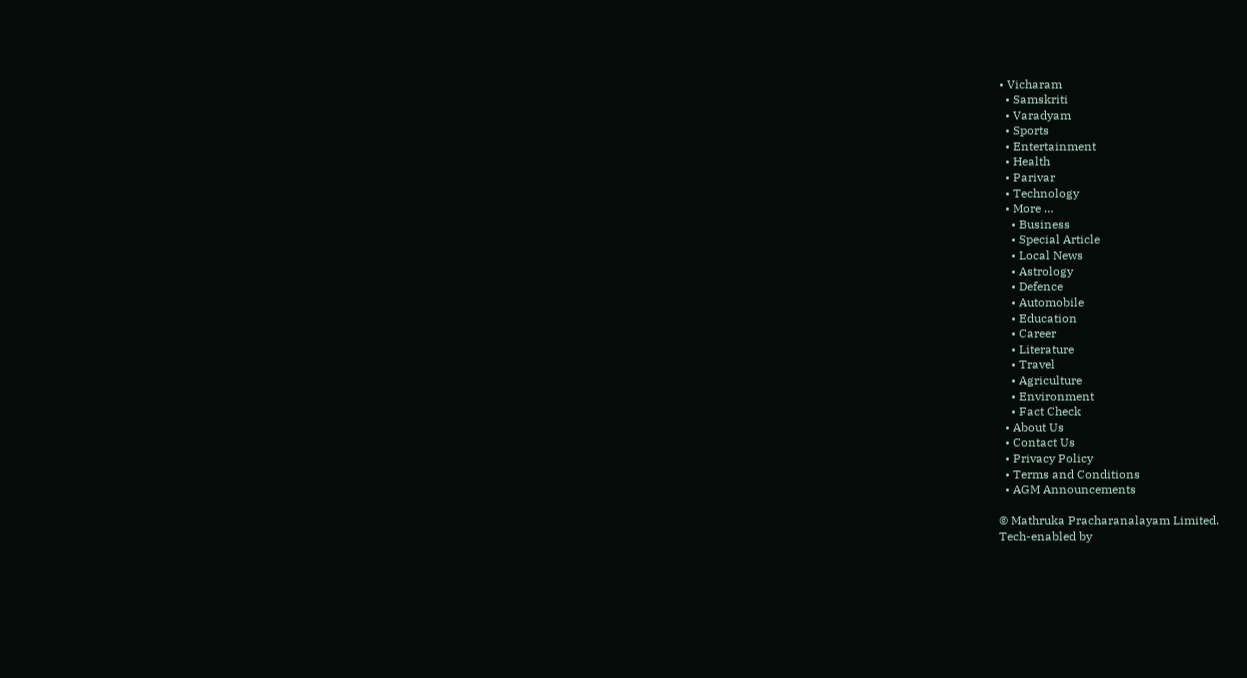• Vicharam
  • Samskriti
  • Varadyam
  • Sports
  • Entertainment
  • Health
  • Parivar
  • Technology
  • More …
    • Business
    • Special Article
    • Local News
    • Astrology
    • Defence
    • Automobile
    • Education
    • Career
    • Literature
    • Travel
    • Agriculture
    • Environment
    • Fact Check
  • About Us
  • Contact Us
  • Privacy Policy
  • Terms and Conditions
  • AGM Announcements

© Mathruka Pracharanalayam Limited.
Tech-enabled by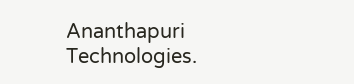Ananthapuri Technologies.